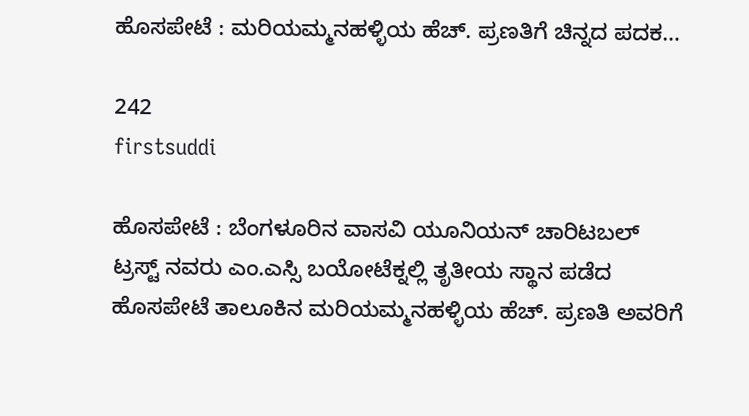ಹೊಸಪೇಟೆ : ಮರಿಯಮ್ಮನಹಳ್ಳಿಯ ಹೆಚ್. ಪ್ರಣತಿಗೆ ಚಿನ್ನದ ಪದಕ…

242
firstsuddi

ಹೊಸಪೇಟೆ : ಬೆಂಗಳೂರಿನ ವಾಸವಿ ಯೂನಿಯನ್ ಚಾರಿಟಬಲ್ ಟ್ರಸ್ಟ್ ನವರು ಎಂ.ಎಸ್ಸಿ ಬಯೋಟೆಕ್ನಲ್ಲಿ ತೃತೀಯ ಸ್ಥಾನ ಪಡೆದ ಹೊಸಪೇಟೆ ತಾಲೂಕಿನ ಮರಿಯಮ್ಮನಹಳ್ಳಿಯ ಹೆಚ್. ಪ್ರಣತಿ ಅವರಿಗೆ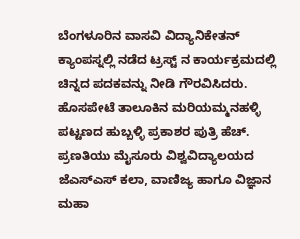ಬೆಂಗಳೂರಿನ ವಾಸವಿ ವಿದ್ಯಾನಿಕೇತನ್ ಕ್ಯಾಂಪಸ್ನಲ್ಲಿ ನಡೆದ ಟ್ರಸ್ಟ್ ನ ಕಾರ್ಯಕ್ರಮದಲ್ಲಿ ಚಿನ್ನದ ಪದಕವನ್ನು ನೀಡಿ ಗೌರವಿಸಿದರು.
ಹೊಸಪೇಟೆ ತಾಲೂಕಿನ ಮರಿಯಮ್ಮನಹಳ್ಳಿ ಪಟ್ಟಣದ ಹುಬ್ಬಳ್ಳಿ ಪ್ರಕಾಶರ ಪುತ್ರಿ ಹೆಚ್. ಪ್ರಣತಿಯು ಮೈಸೂರು ವಿಶ್ವವಿದ್ಯಾಲಯದ ಜೆಎಸ್ಎಸ್ ಕಲಾ, ವಾಣಿಜ್ಯ ಹಾಗೂ ವಿಜ್ಞಾನ ಮಹಾ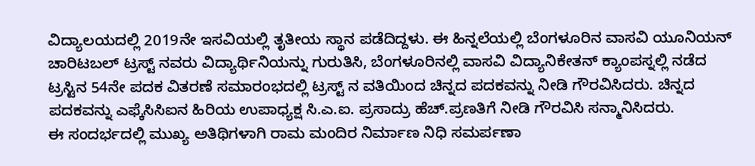ವಿದ್ಯಾಲಯದಲ್ಲಿ 2019ನೇ ಇಸವಿಯಲ್ಲಿ ತೃತೀಯ ಸ್ಥಾನ ಪಡೆದಿದ್ದಳು. ಈ ಹಿನ್ನಲೆಯಲ್ಲಿ ಬೆಂಗಳೂರಿನ ವಾಸವಿ ಯೂನಿಯನ್ ಚಾರಿಟಬಲ್ ಟ್ರಸ್ಟ್ ನವರು ವಿದ್ಯಾರ್ಥಿನಿಯನ್ನು ಗುರುತಿಸಿ, ಬೆಂಗಳೂರಿನಲ್ಲಿ ವಾಸವಿ ವಿದ್ಯಾನಿಕೇತನ್ ಕ್ಯಾಂಪಸ್ನಲ್ಲಿ ನಡೆದ ಟ್ರಸ್ಟಿನ 54ನೇ ಪದಕ ವಿತರಣೆ ಸಮಾರಂಭದಲ್ಲಿ ಟ್ರಸ್ಟ್ ನ ವತಿಯಿಂದ ಚಿನ್ನದ ಪದಕವನ್ನು ನೀಡಿ ಗೌರವಿಸಿದರು. ಚಿನ್ನದ ಪದಕವನ್ನು ಎಫ್ಕೆಸಿಸಿಐನ ಹಿರಿಯ ಉಪಾಧ್ಯಕ್ಷ ಸಿ.ಎ.ಐ. ಪ್ರಸಾದ್ರು ಹೆಚ್.ಪ್ರಣತಿಗೆ ನೀಡಿ ಗೌರವಿಸಿ ಸನ್ಮಾನಿಸಿದರು.
ಈ ಸಂದರ್ಭದಲ್ಲಿ ಮುಖ್ಯ ಅತಿಥಿಗಳಾಗಿ ರಾಮ ಮಂದಿರ ನಿರ್ಮಾಣ ನಿಧಿ ಸಮರ್ಪಣಾ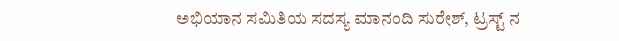ಅಭಿಯಾನ ಸಮಿತಿಯ ಸದಸ್ಯ ಮಾನಂದಿ ಸುರೇಶ್, ಟ್ರಸ್ಟ್ ನ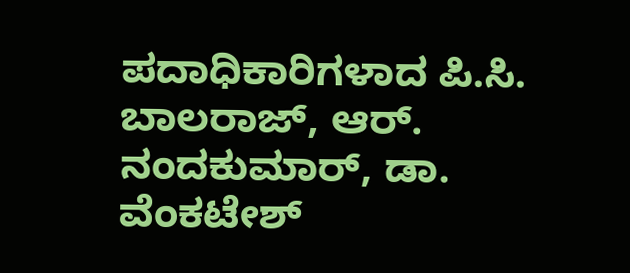ಪದಾಧಿಕಾರಿಗಳಾದ ಪಿ.ಸಿ. ಬಾಲರಾಜ್, ಆರ್. ನಂದಕುಮಾರ್, ಡಾ. ವೆಂಕಟೇಶ್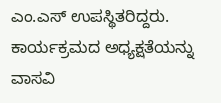ಎಂ.ಎಸ್ ಉಪಸ್ಥಿತರಿದ್ದರು. ಕಾರ್ಯಕ್ರಮದ ಅಧ್ಯಕ್ಷತೆಯನ್ನು ವಾಸವಿ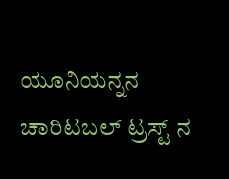ಯೂನಿಯನ್ನನ ಚಾರಿಟಬಲ್ ಟ್ರಸ್ಟ್ ನ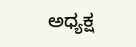ಅಧ್ಯಕ್ಷ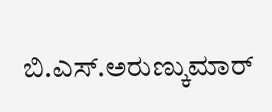ಬಿ.ಎಸ್.ಅರುಣ್ಕುಮಾರ್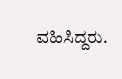ವಹಿಸಿದ್ದರು.